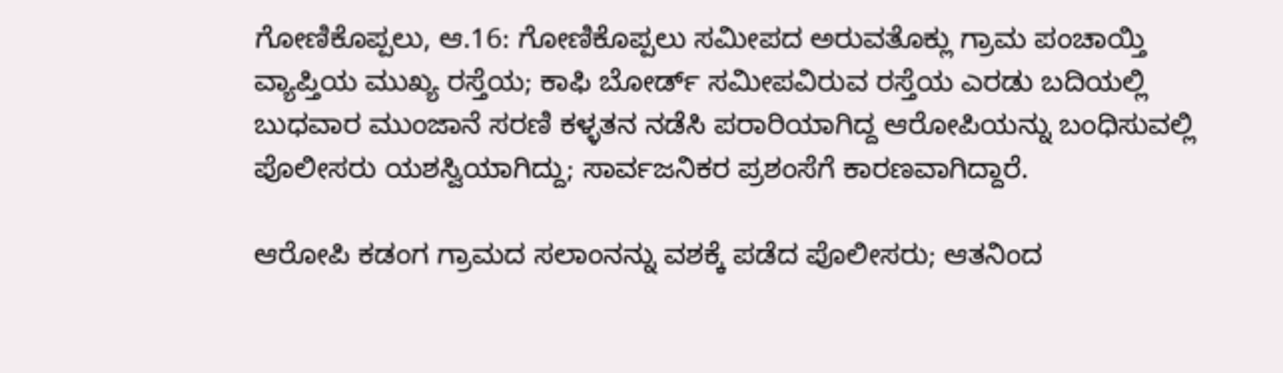ಗೋಣಿಕೊಪ್ಪಲು, ಆ.16: ಗೋಣಿಕೊಪ್ಪಲು ಸಮೀಪದ ಅರುವತೊಕ್ಲು ಗ್ರಾಮ ಪಂಚಾಯ್ತಿ ವ್ಯಾಪ್ತಿಯ ಮುಖ್ಯ ರಸ್ತೆಯ; ಕಾಫಿ ಬೋರ್ಡ್ ಸಮೀಪವಿರುವ ರಸ್ತೆಯ ಎರಡು ಬದಿಯಲ್ಲಿ ಬುಧವಾರ ಮುಂಜಾನೆ ಸರಣಿ ಕಳ್ಳತನ ನಡೆಸಿ ಪರಾರಿಯಾಗಿದ್ದ ಆರೋಪಿಯನ್ನು ಬಂಧಿಸುವಲ್ಲಿ ಪೊಲೀಸರು ಯಶಸ್ವಿಯಾಗಿದ್ದು; ಸಾರ್ವಜನಿಕರ ಪ್ರಶಂಸೆಗೆ ಕಾರಣವಾಗಿದ್ದಾರೆ.

ಆರೋಪಿ ಕಡಂಗ ಗ್ರಾಮದ ಸಲಾಂನನ್ನು ವಶಕ್ಕೆ ಪಡೆದ ಪೊಲೀಸರು; ಆತನಿಂದ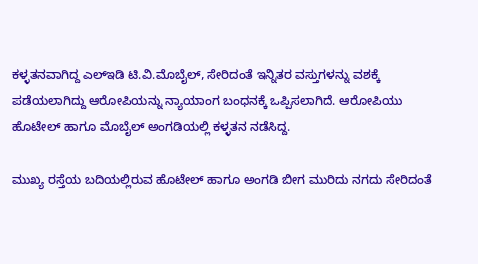ಕಳ್ಳತನವಾಗಿದ್ದ ಎಲ್‍ಇಡಿ ಟಿ.ವಿ.ಮೊಬೈಲ್, ಸೇರಿದಂತೆ ಇನ್ನಿತರ ವಸ್ತುಗಳನ್ನು ವಶಕ್ಕೆ ಪಡೆಯಲಾಗಿದ್ದು ಆರೋಪಿಯನ್ನು ನ್ಯಾಯಾಂಗ ಬಂಧನಕ್ಕೆ ಒಪ್ಪಿಸಲಾಗಿದೆ. ಆರೋಪಿಯು ಹೊಟೇಲ್ ಹಾಗೂ ಮೊಬೈಲ್ ಅಂಗಡಿಯಲ್ಲಿ ಕಳ್ಳತನ ನಡೆಸಿದ್ದ.

ಮುಖ್ಯ ರಸ್ತೆಯ ಬದಿಯಲ್ಲಿರುವ ಹೊಟೇಲ್ ಹಾಗೂ ಅಂಗಡಿ ಬೀಗ ಮುರಿದು ನಗದು ಸೇರಿದಂತೆ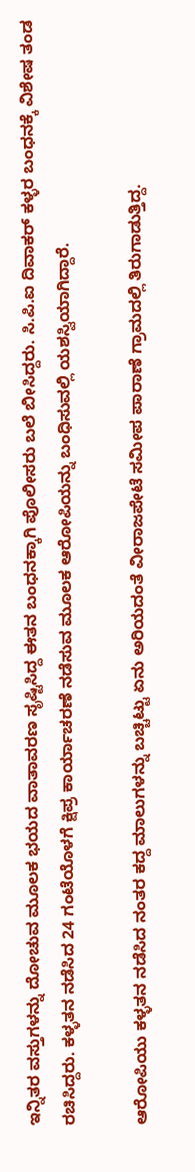ಇನ್ನಿತರ ವಸ್ತುಗಳನ್ನು ದೋಚುವ ಮೂಲಕ ಭಯದ ವಾತಾವರಣ ಸೃಷ್ಟಿಸಿದ್ದ ಈತನ ಬಂಧನಕ್ಕಾಗಿ ಪೊಲೀಸರು ಬಲೆ ಬೀಸಿದ್ದರು. ಸಿ.ಪಿ.ಐ ದಿವಾಕರ್ ಕಳ್ಳರ ಬಂಧನಕ್ಕೆ ವಿಶೇಷ ತಂಡ ರಚಿಸಿದ್ದರು. ಕಳ್ಳತನ ನಡೆಸಿದ 24 ಗಂಟೆಯೊಳಗೆ ಕ್ಷಿಪ್ರ ಕಾರ್ಯಾಚರಣೆ ನಡೆಸುವ ಮೂಲಕ ಆರೋಪಿಯನ್ನು ಬಂಧಿಸುವಲ್ಲಿ ಯಶಸ್ವಿಯಾಗಿದ್ದಾರೆ.

ಆರೋಪಿಯು ಕಳ್ಳತನ ನಡೆಸಿದ ನಂತರ ಕದ್ದ ಮಾಲುಗಳನ್ನು ಬಚ್ಚಿಟ್ಟು ಏನು ಅರಿಯದಂತೆ ವೀರಾಜಪೇಟೆ ಸಮೀಪ ಪಾರಾಣೆ ಗ್ರಾಮದಲ್ಲಿ ತಿರುಗಾಡುತ್ತಿದ್ದ.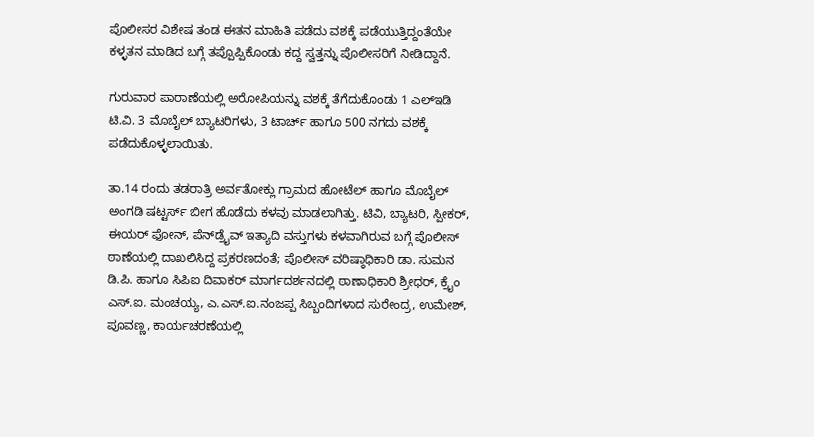ಪೊಲೀಸರ ವಿಶೇಷ ತಂಡ ಈತನ ಮಾಹಿತಿ ಪಡೆದು ವಶಕ್ಕೆ ಪಡೆಯುತ್ತಿದ್ದಂತೆಯೇ ಕಳ್ಳತನ ಮಾಡಿದ ಬಗ್ಗೆ ತಪ್ಪೊಪ್ಪಿಕೊಂಡು ಕದ್ದ ಸ್ವತ್ತನ್ನು ಪೊಲೀಸರಿಗೆ ನೀಡಿದ್ದಾನೆ.

ಗುರುವಾರ ಪಾರಾಣೆಯಲ್ಲಿ ಅರೋಪಿಯನ್ನು ವಶಕ್ಕೆ ತೆಗೆದುಕೊಂಡು 1 ಎಲ್‍ಇಡಿ ಟಿ.ವಿ. 3 ಮೊಬೈಲ್ ಬ್ಯಾಟರಿಗಳು, 3 ಟಾರ್ಚ್ ಹಾಗೂ 500 ನಗದು ವಶಕ್ಕೆ ಪಡೆದುಕೊಳ್ಳಲಾಯಿತು.

ತಾ.14 ರಂದು ತಡರಾತ್ರಿ ಅರ್ವತೋಕ್ಲು ಗ್ರಾಮದ ಹೋಟೆಲ್ ಹಾಗೂ ಮೊಬೈಲ್ ಅಂಗಡಿ ಷಟ್ಟರ್ಸ್ ಬೀಗ ಹೊಡೆದು ಕಳವು ಮಾಡಲಾಗಿತ್ತು. ಟಿವಿ, ಬ್ಯಾಟರಿ, ಸ್ಪೀಕರ್, ಈಯರ್ ಫೋನ್, ಪೆನ್‍ಡ್ರೈವ್ ಇತ್ಯಾದಿ ವಸ್ತುಗಳು ಕಳವಾಗಿರುವ ಬಗ್ಗೆ ಪೊಲೀಸ್ ಠಾಣೆಯಲ್ಲಿ ದಾಖಲಿಸಿದ್ದ ಪ್ರಕರಣದಂತೆ; ಪೊಲೀಸ್ ವರಿಷ್ಠಾಧಿಕಾರಿ ಡಾ. ಸುಮನ ಡಿ.ಪಿ. ಹಾಗೂ ಸಿಪಿಐ ದಿವಾಕರ್ ಮಾರ್ಗದರ್ಶನದಲ್ಲಿ ಠಾಣಾಧಿಕಾರಿ ಶ್ರೀಧರ್, ಕ್ರೈಂ ಎಸ್.ಐ. ಮಂಚಯ್ಯ, ಎ.ಎಸ್.ಐ.ನಂಜಪ್ಪ ಸಿಬ್ಬಂದಿಗಳಾದ ಸುರೇಂದ್ರ, ಉಮೇಶ್, ಪೂವಣ್ಣ, ಕಾರ್ಯಚರಣೆಯಲ್ಲಿ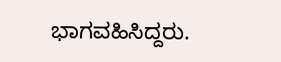ಭಾಗವಹಿಸಿದ್ದರು.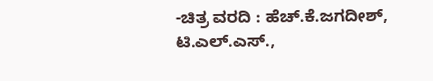-ಚಿತ್ರ ವರದಿ : ಹೆಚ್.ಕೆ.ಜಗದೀಶ್, ಟಿ.ಎಲ್.ಎಸ್.,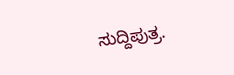ಸುದ್ದಿಪುತ್ರ.